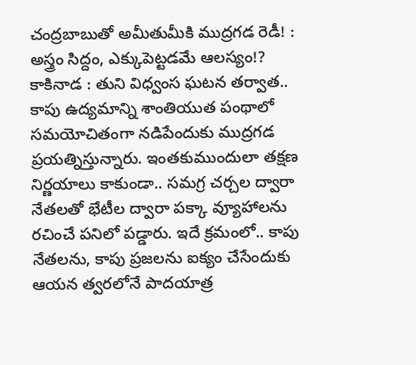చంద్రబాబుతో అమీతుమీకి ముద్రగడ రెడీ! : అస్త్రం సిద్దం, ఎక్కుపెట్టడమే ఆలస్యం!?
కాకినాడ : తుని విధ్వంస ఘటన తర్వాత.. కాపు ఉద్యమాన్ని శాంతియుత పంథాలో సమయోచితంగా నడిపేందుకు ముద్రగడ ప్రయత్నిస్తున్నారు. ఇంతకుముందులా తక్షణ నిర్ణయాలు కాకుండా.. సమగ్ర చర్చల ద్వారా నేతలతో భేటీల ద్వారా పక్కా వ్యూహాలను రచించే పనిలో పడ్డారు. ఇదే క్రమంలో.. కాపు నేతలను, కాపు ప్రజలను ఐక్యం చేసేందుకు ఆయన త్వరలోనే పాదయాత్ర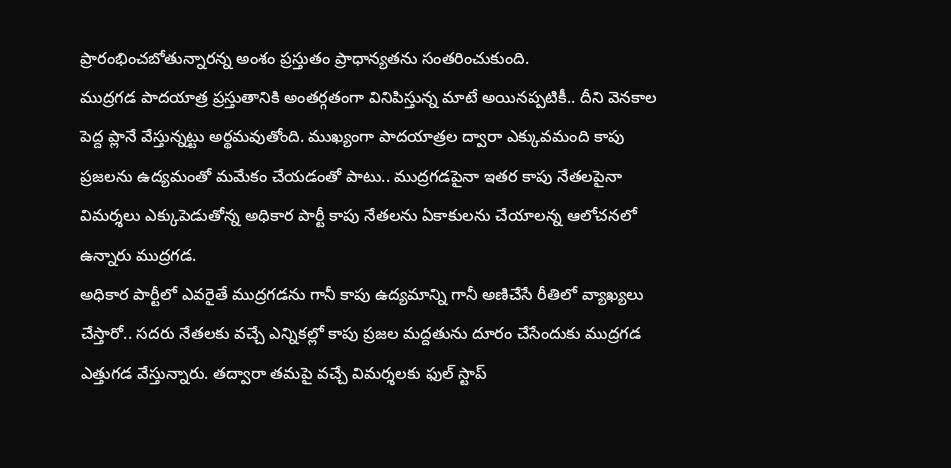ప్రారంభించబోతున్నారన్న అంశం ప్రస్తుతం ప్రాధాన్యతను సంతరించుకుంది.
ముద్రగడ పాదయాత్ర ప్రస్తుతానికి అంతర్గతంగా వినిపిస్తున్న మాటే అయినప్పటికీ.. దీని వెనకాల పెద్ద ప్లానే వేస్తున్నట్టు అర్థమవుతోంది. ముఖ్యంగా పాదయాత్రల ద్వారా ఎక్కువమంది కాపు ప్రజలను ఉద్యమంతో మమేకం చేయడంతో పాటు.. ముద్రగడపైనా ఇతర కాపు నేతలపైనా విమర్శలు ఎక్కుపెడుతోన్న అధికార పార్టీ కాపు నేతలను ఏకాకులను చేయాలన్న ఆలోచనలో ఉన్నారు ముద్రగడ.
అధికార పార్టీలో ఎవరైతే ముద్రగడను గానీ కాపు ఉద్యమాన్ని గానీ అణిచేసే రీతిలో వ్యాఖ్యలు చేస్తారో.. సదరు నేతలకు వచ్చే ఎన్నికల్లో కాపు ప్రజల మద్దతును దూరం చేసేందుకు ముద్రగడ ఎత్తుగడ వేస్తున్నారు. తద్వారా తమపై వచ్చే విమర్శలకు ఫుల్ స్టాప్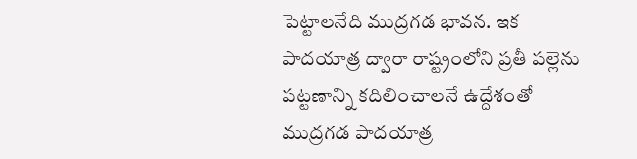పెట్టాలనేది ముద్రగడ భావన. ఇక పాదయాత్ర ద్వారా రాష్ట్రంలోని ప్రతీ పల్లెను పట్టణాన్ని కదిలించాలనే ఉద్దేశంతో ముద్రగడ పాదయాత్ర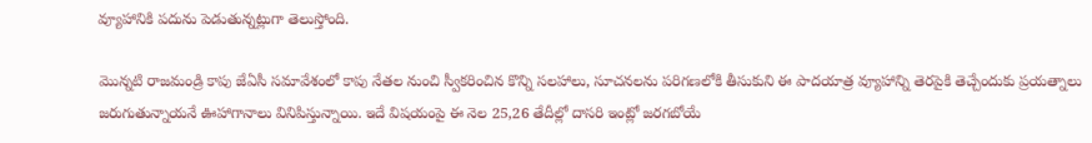వ్యూహానికి పదును పెడుతున్నట్లుగా తెలుస్తోంది.

మొన్నటి రాజమండ్రి కాపు జేఏసీ సమావేశంలో కాపు నేతల నుంచి స్వీకరించిన కొన్ని సలహాలు, సూచనలను పరిగణలోకి తీసుకుని ఈ పాదయాత్ర వ్యూహాన్ని తెరపైకి తెచ్చేందుకు ప్రయత్నాలు జరుగుతున్నాయనే ఊహాగానాలు వినిపిస్తున్నాయి. ఇదే విషయంపై ఈ నెల 25,26 తేదీల్లో దాసరి ఇంట్లో జరగబోయే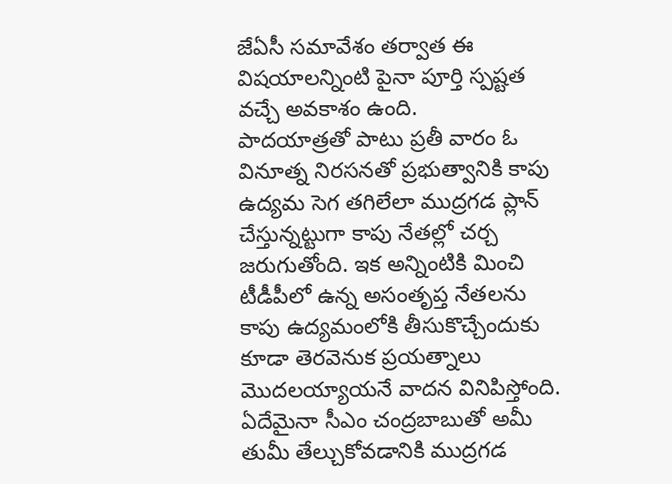జేఏసీ సమావేశం తర్వాత ఈ విషయాలన్నింటి పైనా పూర్తి స్పష్టత వచ్చే అవకాశం ఉంది.
పాదయాత్రతో పాటు ప్రతీ వారం ఓ వినూత్న నిరసనతో ప్రభుత్వానికి కాపు ఉద్యమ సెగ తగిలేలా ముద్రగడ ప్లాన్ చేస్తున్నట్టుగా కాపు నేతల్లో చర్చ జరుగుతోంది. ఇక అన్నింటికి మించి టీడీపీలో ఉన్న అసంతృప్త నేతలను కాపు ఉద్యమంలోకి తీసుకొచ్చేందుకు కూడా తెరవెనుక ప్రయత్నాలు మొదలయ్యాయనే వాదన వినిపిస్తోంది. ఏదేమైనా సీఎం చంద్రబాబుతో అమీ తుమీ తేల్చుకోవడానికి ముద్రగడ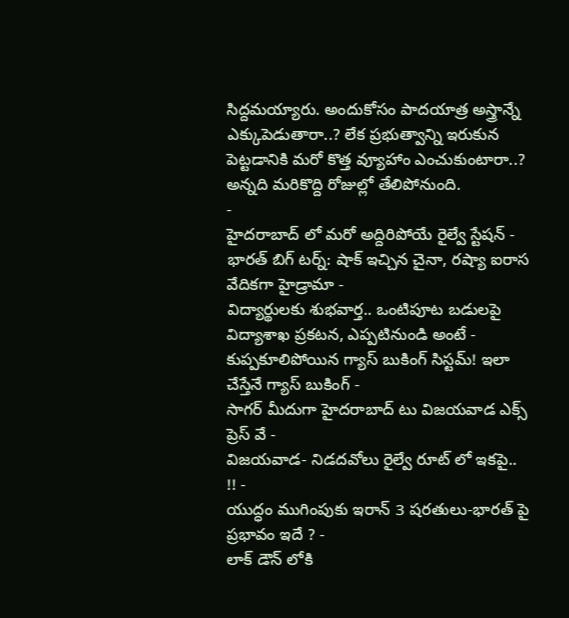సిద్దమయ్యారు. అందుకోసం పాదయాత్ర అస్త్రాన్నే ఎక్కుపెడుతారా..? లేక ప్రభుత్వాన్ని ఇరుకున పెట్టడానికి మరో కొత్త వ్యూహాం ఎంచుకుంటారా..? అన్నది మరికొద్ది రోజుల్లో తేలిపోనుంది.
-
హైదరాబాద్ లో మరో అద్దిరిపోయే రైల్వే స్టేషన్ -
భారత్ బిగ్ టర్న్: షాక్ ఇచ్చిన చైనా, రష్యా ఐరాస వేదికగా హైడ్రామా -
విద్యార్థులకు శుభవార్త.. ఒంటిపూట బడులపై విద్యాశాఖ ప్రకటన, ఎప్పటినుండి అంటే -
కుప్పకూలిపోయిన గ్యాస్ బుకింగ్ సిస్టమ్! ఇలా చేస్తేనే గ్యాస్ బుకింగ్ -
సాగర్ మీదుగా హైదరాబాద్ టు విజయవాడ ఎక్స్ ప్రెస్ వే -
విజయవాడ- నిడదవోలు రైల్వే రూట్ లో ఇకపై.. !! -
యుద్ధం ముగింపుకు ఇరాన్ 3 షరతులు-భారత్ పై ప్రభావం ఇదే ? -
లాక్ డౌన్ లోకి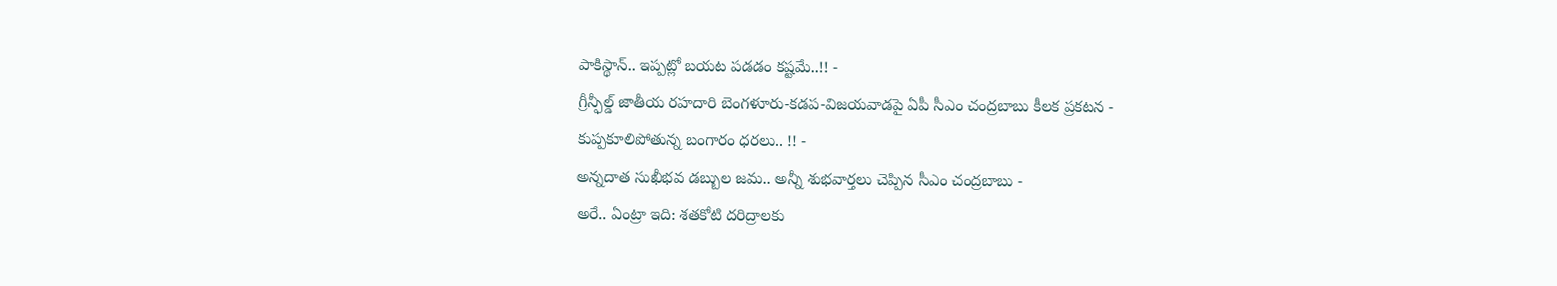పాకిస్థాన్.. ఇప్పట్లో బయట పడడం కష్టమే..!! -
గ్రీన్ఫీల్డ్ జాతీయ రహదారి బెంగళూరు-కడప-విజయవాడపై ఏపీ సీఎం చంద్రబాబు కీలక ప్రకటన -
కుప్పకూలిపోతున్న బంగారం ధరలు.. !! -
అన్నదాత సుఖీభవ డబ్బుల జమ.. అన్నీ శుభవార్తలు చెప్పిన సీఎం చంద్రబాబు -
అరే.. ఏంట్రా ఇది: శతకోటి దరిద్రాలకు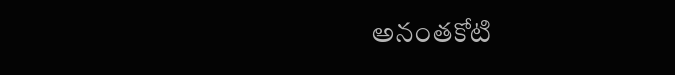అనంతకోటి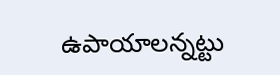ఉపాయాలన్నట్టు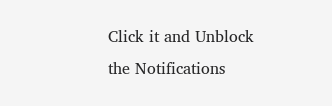Click it and Unblock the Notifications